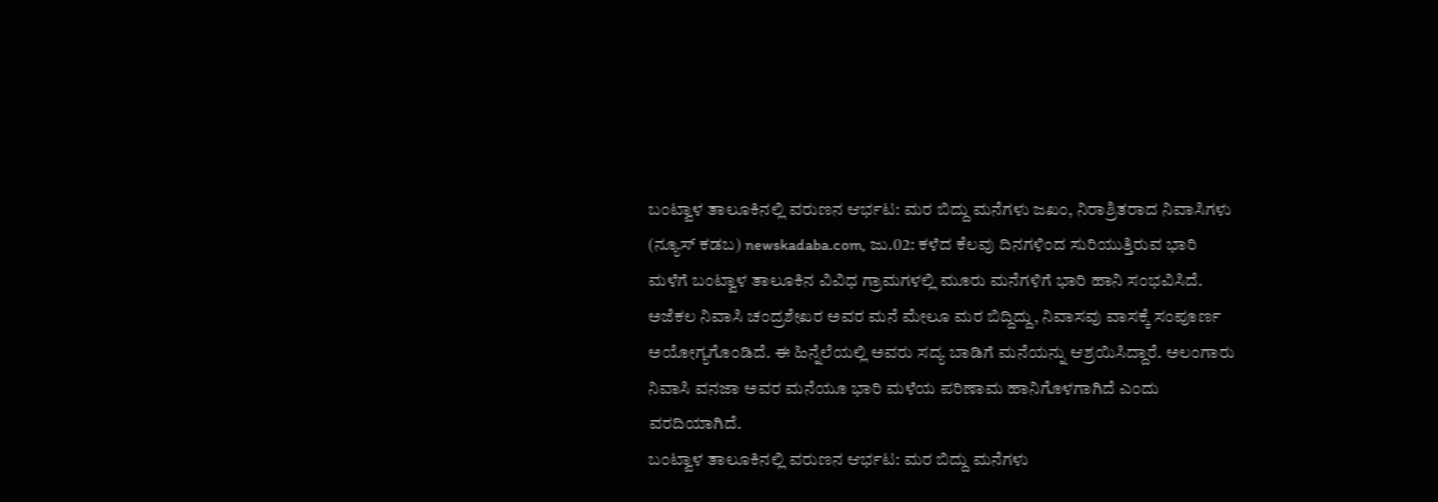ಬಂಟ್ವಾಳ ತಾಲೂಕಿನಲ್ಲಿ ವರುಣನ ಆರ್ಭಟ: ಮರ ಬಿದ್ದು ಮನೆಗಳು ಜಖಂ, ನಿರಾಶ್ರಿತರಾದ ನಿವಾಸಿಗಳು
(ನ್ಯೂಸ್ ಕಡಬ) newskadaba.com, ಜು.02: ಕಳೆದ ಕೆಲವು ದಿನಗಳಿಂದ ಸುರಿಯುತ್ತಿರುವ ಭಾರಿ ಮಳೆಗೆ ಬಂಟ್ವಾಳ ತಾಲೂಕಿನ ವಿವಿಧ ಗ್ರಾಮಗಳಲ್ಲಿ ಮೂರು ಮನೆಗಳಿಗೆ ಭಾರಿ ಹಾನಿ ಸಂಭವಿಸಿದೆ. ಅಜೆಕಲ ನಿವಾಸಿ ಚಂದ್ರಶೇಖರ ಅವರ ಮನೆ ಮೇಲೂ ಮರ ಬಿದ್ದಿದ್ದು, ನಿವಾಸವು ವಾಸಕ್ಕೆ ಸಂಪೂರ್ಣ ಅಯೋಗ್ಯಗೊಂಡಿದೆ. ಈ ಹಿನ್ನೆಲೆಯಲ್ಲಿ ಅವರು ಸದ್ಯ ಬಾಡಿಗೆ ಮನೆಯನ್ನು ಆಶ್ರಯಿಸಿದ್ದಾರೆ. ಅಲಂಗಾರು ನಿವಾಸಿ ವನಜಾ ಅವರ ಮನೆಯೂ ಭಾರಿ ಮಳೆಯ ಪರಿಣಾಮ ಹಾನಿಗೊಳಗಾಗಿದೆ ಎಂದು ವರದಿಯಾಗಿದೆ.
ಬಂಟ್ವಾಳ ತಾಲೂಕಿನಲ್ಲಿ ವರುಣನ ಆರ್ಭಟ: ಮರ ಬಿದ್ದು ಮನೆಗಳು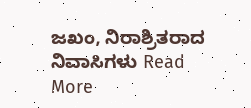ಜಖಂ, ನಿರಾಶ್ರಿತರಾದ ನಿವಾಸಿಗಳು Read More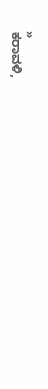»
ಕರಾವಳಿ,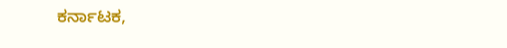ಕರ್ನಾಟಕ,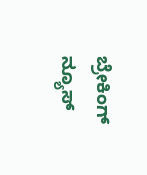ಬ್ರೇಕಿಂಗ್ ನ್ಯೂಸ್